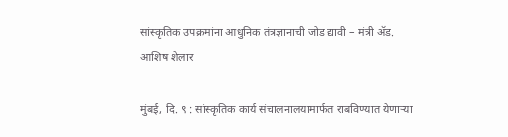सांस्कृतिक उपक्रमांना आधुनिक तंत्रज्ञानाची जोड द्यावी – मंत्री ॲड. आशिष शेलार

मुंबई, दि. ९ : सांस्कृतिक कार्य संचालनालयामार्फत राबविण्यात येणाऱ्या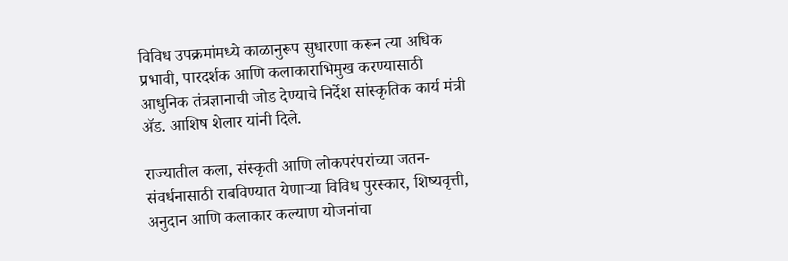विविध उपक्रमांमध्ये काळानुरूप सुधारणा करून त्या अधिक प्रभावी, पारदर्शक आणि कलाकाराभिमुख करण्यासाठी आधुनिक तंत्रज्ञानाची जोड देण्याचे निर्देश सांस्कृतिक कार्य मंत्री ॲड. आशिष शेलार यांनी दिले.

राज्यातील कला, संस्कृती आणि लोकपरंपरांच्या जतन-संवर्धनासाठी राबविण्यात येणाऱ्या विविध पुरस्कार, शिष्यवृत्ती, अनुदान आणि कलाकार कल्याण योजनांचा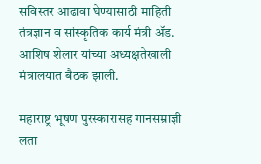सविस्तर आढावा घेण्यासाठी माहिती तंत्रज्ञान व सांस्कृतिक कार्य मंत्री ॲड. आशिष शेलार यांच्या अध्यक्षतेखाली मंत्रालयात बैठक झाली.

महाराष्ट्र भूषण पुरस्कारासह गानसम्राज्ञी लता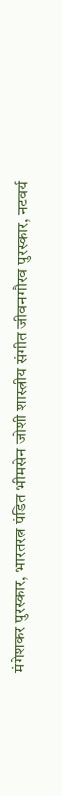मंगेशकर पुरस्कार, भारतरत्न पंडित भीमसेन जोशी शास्त्रीय संगीत जीवनगौरव पुरस्कार, नटवर्य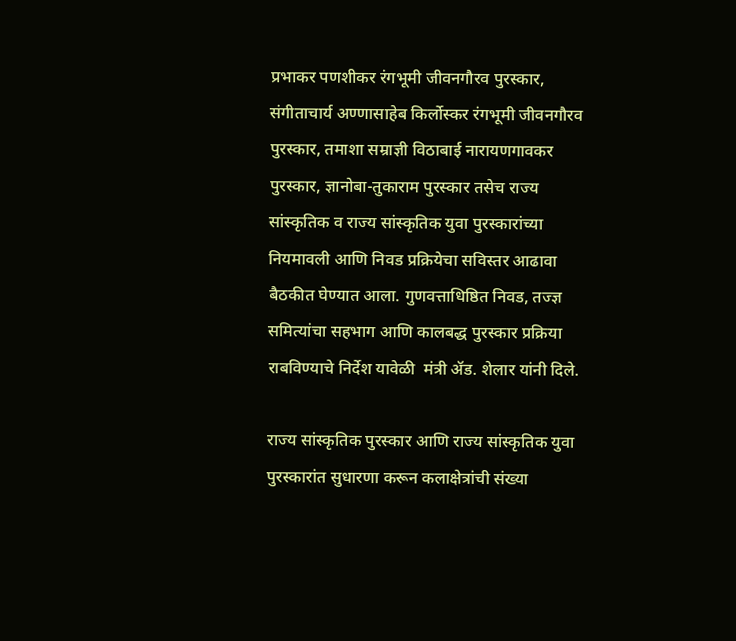प्रभाकर पणशीकर रंगभूमी जीवनगौरव पुरस्कार, संगीताचार्य अण्णासाहेब किर्लोस्कर रंगभूमी जीवनगौरव पुरस्कार, तमाशा सम्राज्ञी विठाबाई नारायणगावकर पुरस्कार, ज्ञानोबा-तुकाराम पुरस्कार तसेच राज्य सांस्कृतिक व राज्य सांस्कृतिक युवा पुरस्कारांच्या नियमावली आणि निवड प्रक्रियेचा सविस्तर आढावा बैठकीत घेण्यात आला. गुणवत्ताधिष्ठित निवड, तज्ज्ञ समित्यांचा सहभाग आणि कालबद्ध पुरस्कार प्रक्रिया राबविण्याचे निर्देश यावेळी  मंत्री ॲड. शेलार यांनी दिले.

राज्य सांस्कृतिक पुरस्कार आणि राज्य सांस्कृतिक युवा पुरस्कारांत सुधारणा करून कलाक्षेत्रांची संख्या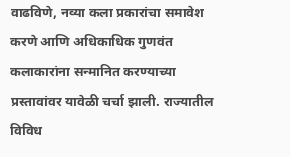वाढविणे, नव्या कला प्रकारांचा समावेश करणे आणि अधिकाधिक गुणवंत कलाकारांना सन्मानित करण्याच्या प्रस्तावांवर यावेळी चर्चा झाली. राज्यातील विविध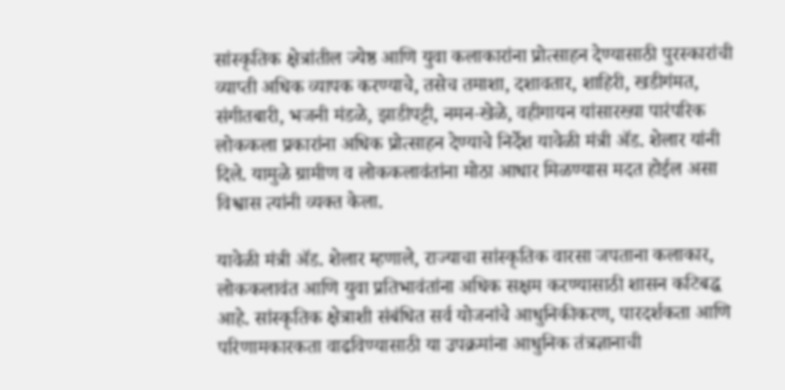सांस्कृतिक क्षेत्रांतील ज्येष्ठ आणि युवा कलाकारांना प्रोत्साहन देण्यासाठी पुरस्कारांची व्याप्ती अधिक व्यापक करण्याचे, तसेच तमाशा, दशावतार, शाहिरी, खडीगंमत, संगीतबारी, भजनी मंडळे, झाडीपट्टी, नमन-खेळे, वहीगायन यांसारख्या पारंपरिक लोककला प्रकारांना अधिक प्रोत्साहन देण्याचे निर्देश यावेळी मंत्री ॲड. शेलार यांनी दिले. यामुळे ग्रामीण व लोककलावंतांना मोठा आधार मिळण्यास मदत होईल असा विश्वास त्यांनी व्यक्त केला.

यावेळी मंत्री ॲड. शेलार म्हणाले, राज्याचा सांस्कृतिक वारसा जपताना कलाकार, लोककलावंत आणि युवा प्रतिभावंतांना अधिक सक्षम करण्यासाठी शासन कटिबद्ध आहे. सांस्कृतिक क्षेत्राशी संबंधित सर्व योजनांचे आधुनिकीकरण, पारदर्शकता आणि परिणामकारकता वाढविण्यासाठी या उपक्रमांना आधुनिक तंत्रज्ञानाची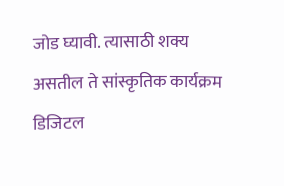जोड घ्यावी. त्यासाठी शक्य असतील ते सांस्कृतिक कार्यक्रम डिजिटल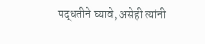पद्धतीने घ्यावे, असेही त्यांनी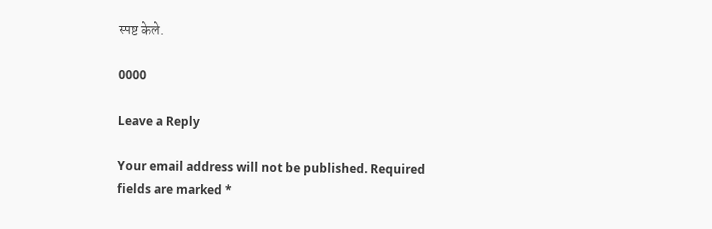स्पष्ट केले.

0000

Leave a Reply

Your email address will not be published. Required fields are marked *